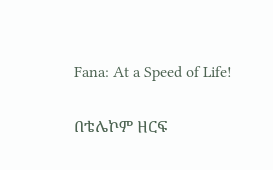Fana: At a Speed of Life!

በቴሌኮም ዘርፍ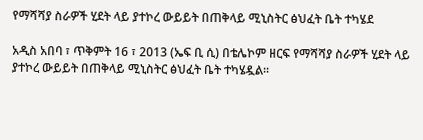የማሻሻያ ስራዎች ሂደት ላይ ያተኮረ ውይይት በጠቅላይ ሚኒስትር ፅህፈት ቤት ተካሄደ

አዲስ አበባ ፣ ጥቅምት 16 ፣ 2013 (ኤፍ ቢ ሲ) በቴሌኮም ዘርፍ የማሻሻያ ስራዎች ሂደት ላይ ያተኮረ ውይይት በጠቅላይ ሚኒስትር ፅህፈት ቤት ተካሄዷል፡፡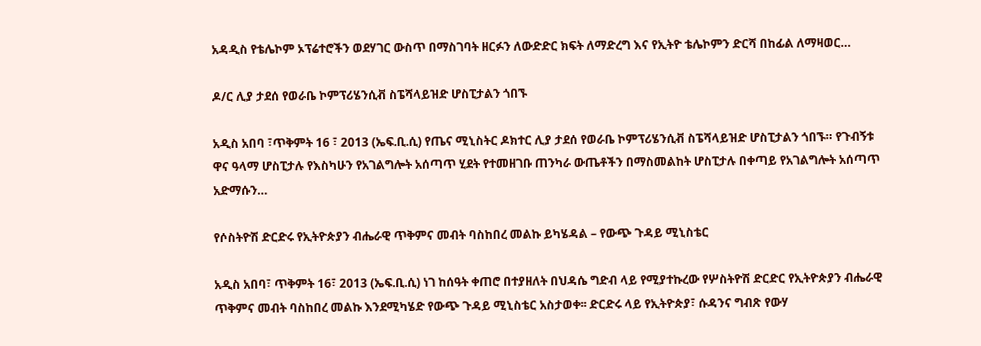አዳዲስ የቴሌኮም ኦፕሬተሮችን ወደሃገር ውስጥ በማስገባት ዘርፉን ለውድድር ክፍት ለማድረግ እና የኢትዮ ቴሌኮምን ድርሻ በከፊል ለማዛወር…

ዶ/ር ሊያ ታደሰ የወራቤ ኮምፕሪሄንሲቭ ስፔሻላይዝድ ሆስፒታልን ጎበኙ

አዲስ አበባ ፣ጥቅምት 16 ፣ 2013 (ኤፍ.ቢ.ሲ) የጤና ሚኒስትር ዶክተር ሊያ ታደሰ የወራቤ ኮምፕሪሄንሲቭ ስፔሻላይዝድ ሆስፒታልን ጎበኙ። የጉብኝቱ ዋና ዓላማ ሆስፒታሉ የእስካሁን የአገልግሎት አሰጣጥ ሂደት የተመዘገቡ ጠንካራ ውጤቶችን በማስመልከት ሆስፒታሉ በቀጣይ የአገልግሎት አሰጣጥ አድማሱን…

የሶስትዮሽ ድርድሩ የኢትዮጵያን ብሔራዊ ጥቅምና መብት ባስከበረ መልኩ ይካሄዳል – የውጭ ጉዳይ ሚኒስቴር

አዲስ አበባ፣ ጥቅምት 16፣ 2013 (ኤፍ.ቢ.ሲ) ነገ ከሰዓት ቀጠሮ በተያዘለት በህዳሴ ግድብ ላይ የሚያተኩረው የሦስትዮሽ ድርድር የኢትዮጵያን ብሔራዊ ጥቅምና መብት ባስከበረ መልኩ እንደሚካሄድ የውጭ ጉዳይ ሚኒስቴር አስታወቀ፡፡ ድርድሩ ላይ የኢትዮጵያ፣ ሱዳንና ግብጽ የውሃ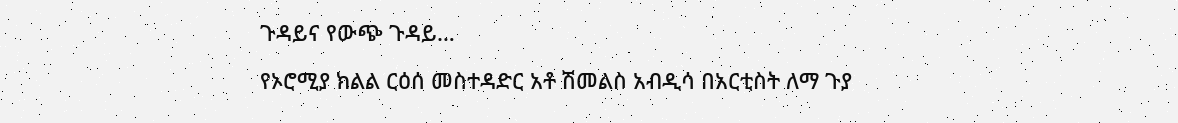ጉዳይና የውጭ ጉዳይ…

የኦሮሚያ ክልል ርዕሰ መስተዳድር አቶ ሽመልስ አብዲሳ በአርቲስት ለማ ጉያ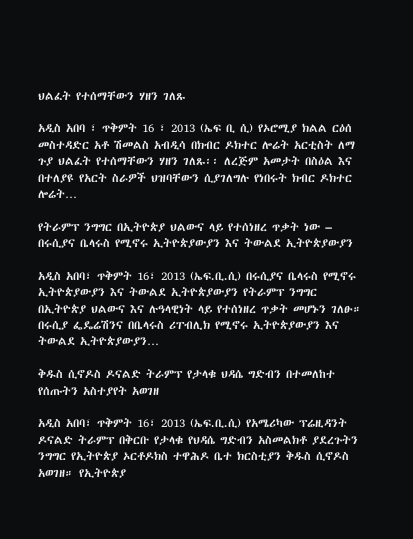ህልፈት የተሰማቸውን ሃዘን ገለጹ

አዲስ አበባ ፣ ጥቅምት 16 ፣ 2013 (ኤፍ ቢ ሲ) የኦሮሚያ ክልል ርዕሰ መስተዳድር አቶ ሽመልስ አብዲሳ በክብር ዶክተር ሎሬት አርቲስት ለማ ጉያ ህልፈት የተሰማቸውን ሃዘን ገለጹ፡፡ ለረጅም አመታት በስዕል እና በተለያዩ የአርት ስራዎች ህዝባቸውን ሲያገለግሉ የነበሩት ክብር ዶክተር ሎሬት…

የትራምፕ ንግግር በኢትዮጵያ ህልውና ላይ የተሰነዘረ ጥቃት ነው – በሩሲያና ቤላሩስ የሚኖሩ ኢትዮጵያውያን እና ትውልደ ኢትዮጵያውያን

አዲስ አበባ፣ ጥቅምት 16፣ 2013 (ኤፍ.ቢ.ሲ) በሩሲያና ቤላሩስ የሚኖሩ ኢትዮጵያውያን እና ትውልደ ኢትዮጵያውያን የትራምፕ ንግግር በኢትዮጵያ ህልውና እና ሉዓላዊነት ላይ የተሰነዘረ ጥቃት መሆኑን ገለፁ። በሩሲያ ፌዴሬሽንና በቤላሩስ ሪፐብሊክ የሚኖሩ ኢትዮጵያውያን እና ትውልደ ኢትዮጵያውያን…

ቅዱስ ሲኖዶስ ዶናልድ ትራምፕ የታላቁ ህዳሴ ግድብን በተመለከተ የሰጡትን አስተያየት አወገዘ

አዲስ አበባ፣ ጥቅምት 16፣ 2013 (ኤፍ.ቢ.ሲ) የአሜሪካው ፕሬዚዳንት ዶናልድ ትራምፕ በቅርቡ የታላቁ የህዳሴ ግድብን አስመልክቶ ያደረጉትን ንግግር የኢትዮጵያ ኦርቶዶክስ ተዋሕዶ ቤተ ክርስቲያን ቅዱስ ሲኖዶስ አወገዘ። የኢትዮጵያ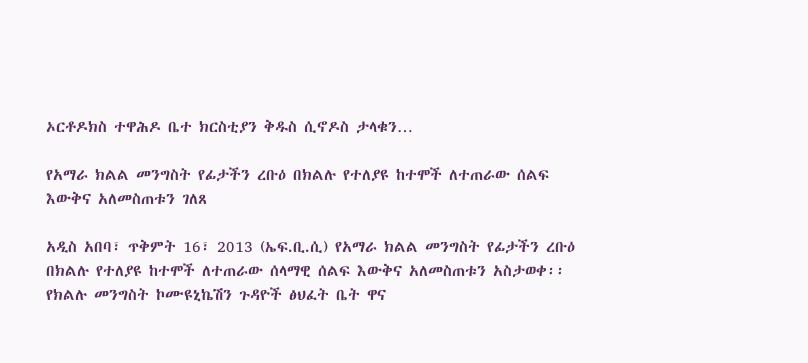ኦርቶዶክስ ተዋሕዶ ቤተ ክርስቲያን ቅዱስ ሲኖዶስ ታላቁን…

የአማራ ክልል መንግስት የፊታችን ረቡዕ በክልሉ የተለያዩ ከተሞች ለተጠራው ሰልፍ እውቅና አለመስጠቱን ገለጸ

አዲስ አበባ፣ ጥቅምት 16፣ 2013 (ኤፍ.ቢ.ሲ) የአማራ ክልል መንግስት የፊታችን ረቡዕ በክልሉ የተለያዩ ከተሞች ለተጠራው ሰላማዊ ሰልፍ እውቅና አለመስጠቱን አስታወቀ፡፡ የክልሉ መንግስት ኮሙዩኒኬሽን ጉዳዮች ፅህፈት ቤት ዋና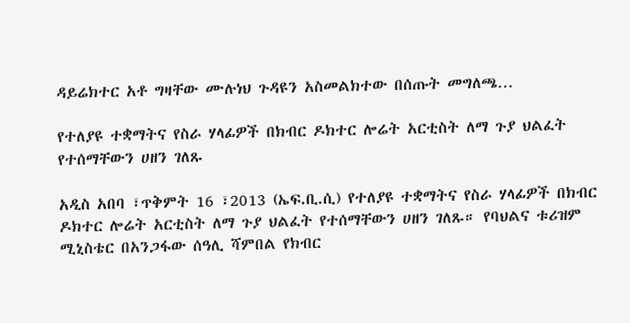ዳይሬክተር አቶ ግዛቸው ሙሉነህ ጉዳዩን አስመልክተው በሰጡት መግለጫ…

የተለያዩ ተቋማትና የስራ ሃላፊዎች በክብር ዶክተር ሎሬት አርቲስት ለማ ጉያ ህልፈት የተሰማቸውን ሀዘን ገለጹ

አዲስ አበባ ፣ጥቅምት 16 ፣2013 (ኤፍ.ቢ.ሲ) የተለያዩ ተቋማትና የስራ ሃላፊዎች በክብር ዶክተር ሎሬት አርቲስት ለማ ጉያ ህልፈት የተሰማቸውን ሀዘን ገለጹ። የባህልና ቱሪዝም ሚኒስቴር በአንጋፋው ሰዓሊ ሻምበል የክብር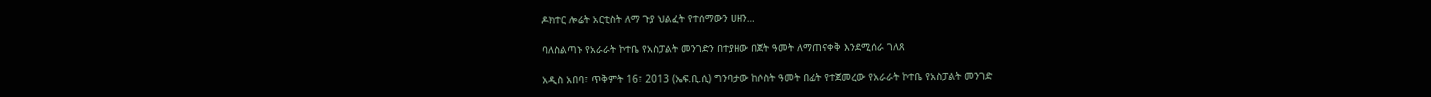ዶክተር ሎሬት አርቲስት ለማ ጉያ ህልፈት የተሰማውን ሀዘን…

ባለስልጣኑ የአራራት ኮተቤ የአስፓልት መንገድን በተያዘው በጀት ዓመት ለማጠናቀቅ እንደሚሰራ ገለጸ

አዲስ አበባ፣ ጥቅምት 16፣ 2013 (ኤፍ.ቢ.ሲ) ግንባታው ከሶስት ዓመት በፊት የተጀመረው የአራራት ኮተቤ የአስፓልት መንገድ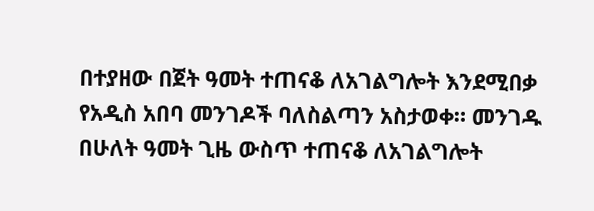በተያዘው በጀት ዓመት ተጠናቆ ለአገልግሎት እንደሚበቃ የአዲስ አበባ መንገዶች ባለስልጣን አስታወቀ። መንገዱ በሁለት ዓመት ጊዜ ውስጥ ተጠናቆ ለአገልግሎት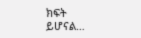ክፍት ይሆናል…